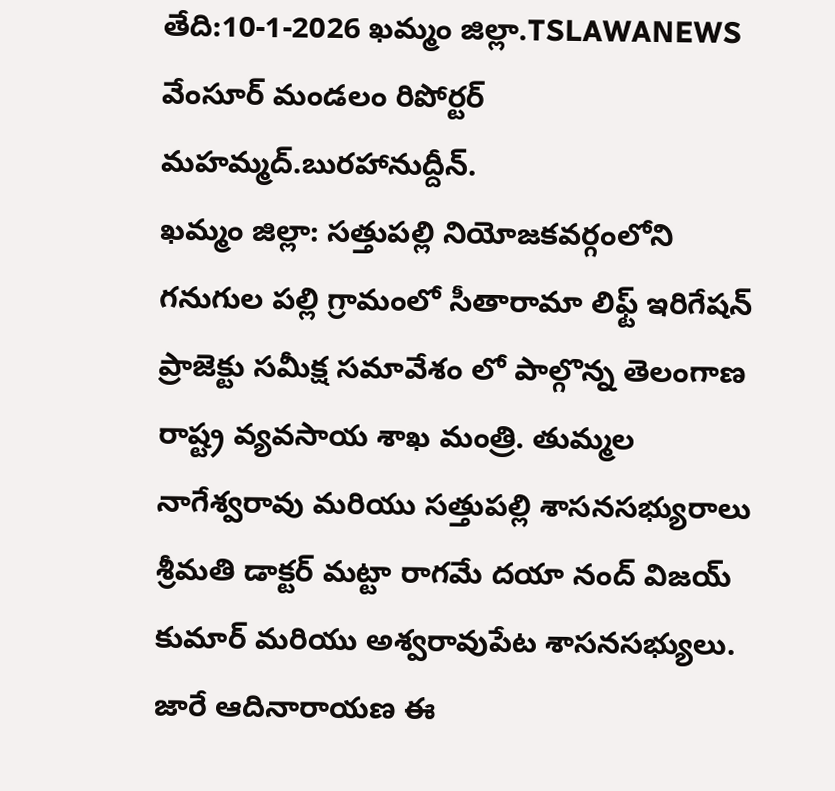తేది:10-1-2026 ఖమ్మం జిల్లా.TSLAWANEWS వేంసూర్ మండలం రిపోర్టర్ మహమ్మద్.బురహానుద్దీన్.
ఖమ్మం జిల్లా: సత్తుపల్లి నియోజకవర్గంలోని గనుగుల పల్లి గ్రామంలో సీతారామా లిఫ్ట్ ఇరిగేషన్ ప్రాజెక్టు సమీక్ష సమావేశం లో పాల్గొన్న తెలంగాణ రాష్ట్ర వ్యవసాయ శాఖ మంత్రి. తుమ్మల నాగేశ్వరావు మరియు సత్తుపల్లి శాసనసభ్యురాలు శ్రీమతి డాక్టర్ మట్టా రాగమే దయా నంద్ విజయ్ కుమార్ మరియు అశ్వరావుపేట శాసనసభ్యులు. జారే ఆదినారాయణ ఈ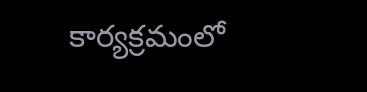కార్యక్రమంలో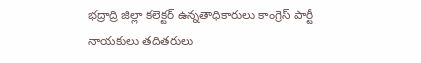భద్రాద్రి జిల్లా కలెక్టర్ ఉన్నతాధికారులు కాంగ్రెస్ పార్టీ నాయకులు తదితరులు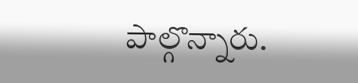పాల్గొన్నారు.